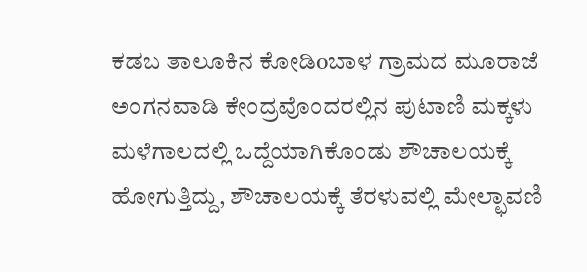ಕಡಬ ತಾಲೂಕಿನ ಕೋಡಿoಬಾಳ ಗ್ರಾಮದ ಮೂರಾಜೆ ಅಂಗನವಾಡಿ ಕೇಂದ್ರವೊಂದರಲ್ಲಿನ ಪುಟಾಣಿ ಮಕ್ಕಳು ಮಳೆಗಾಲದಲ್ಲಿ ಒದ್ದೆಯಾಗಿಕೊಂಡು ಶೌಚಾಲಯಕ್ಕೆ ಹೋಗುತ್ತಿದ್ದು, ಶೌಚಾಲಯಕ್ಕೆ ತೆರಳುವಲ್ಲಿ ಮೇಲ್ಛಾವಣಿ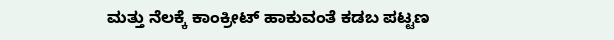ಮತ್ತು ನೆಲಕ್ಕೆ ಕಾಂಕ್ರೀಟ್ ಹಾಕುವಂತೆ ಕಡಬ ಪಟ್ಟಣ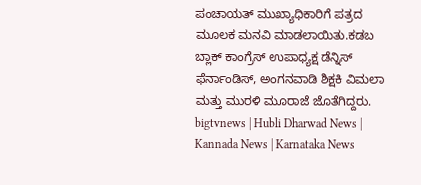ಪಂಚಾಯತ್ ಮುಖ್ಯಾಧಿಕಾರಿಗೆ ಪತ್ರದ ಮೂಲಕ ಮನವಿ ಮಾಡಲಾಯಿತು.ಕಡಬ ಬ್ಲಾಕ್ ಕಾಂಗ್ರೆಸ್ ಉಪಾಧ್ಯಕ್ಷ ಡೆನ್ನಿಸ್ ಫೆರ್ನಾಂಡಿಸ್, ಅಂಗನವಾಡಿ ಶಿಕ್ಷಕಿ ವಿಮಲಾ ಮತ್ತು ಮುರಳಿ ಮೂರಾಜೆ ಜೊತೆಗಿದ್ದರು.
bigtvnews | Hubli Dharwad News | Kannada News | Karnataka News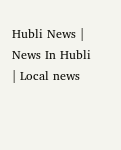Hubli News | News In Hubli | Local news